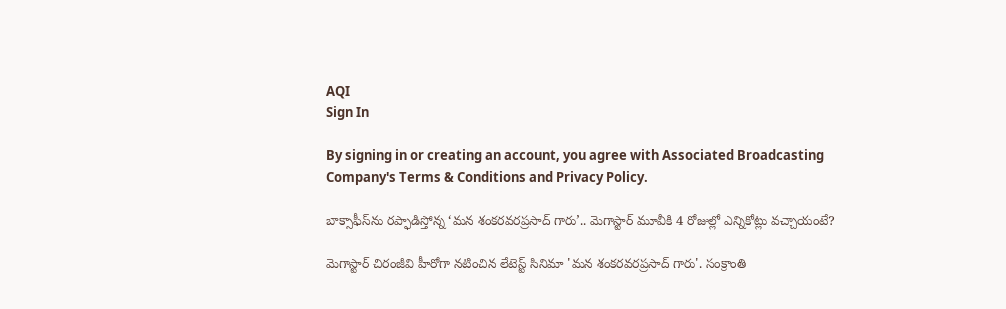AQI
Sign In

By signing in or creating an account, you agree with Associated Broadcasting Company's Terms & Conditions and Privacy Policy.

బాక్సాఫీస్‌ను రప్ఫాడిస్తోన్న ‘మన శంకరవరప్రసాద్ గారు’.. మెగాస్టార్ మూవీకి 4 రోజుల్లో ఎన్నికోట్లు వచ్చాయంటే?

మెగాస్టార్ చిరంజీవి హీరోగా నటించిన లేటెస్ట్ సినిమా 'మన శంకరవరప్రసాద్ గారు'. సంక్రాంతి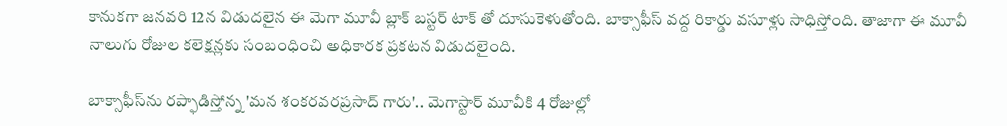కానుకగా జనవరి 12న విడుదలైన ఈ మెగా మూవీ బ్లాక్ బస్టర్ టాక్ తో దూసుకెళుతోంది. బాక్సాఫీస్ వద్ద రికార్డు వసూళ్లు సాధిస్తోంది. తాజాగా ఈ మూవీ నాలుగు రోజుల కలెక్షన్లకు సంబంధించి అధికారక ప్రకటన విడుదలైంది.

బాక్సాఫీస్‌ను రప్ఫాడిస్తోన్న 'మన శంకరవరప్రసాద్ గారు'.. మెగాస్టార్ మూవీకి 4 రోజుల్లో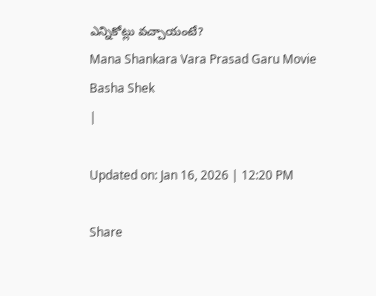ఎన్నికోట్లు వచ్చాయంటే?
Mana Shankara Vara Prasad Garu Movie
Basha Shek
|

Updated on: Jan 16, 2026 | 12:20 PM

Share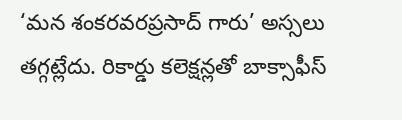‘మన శంకరవరప్రసాద్ గారు’ అస్సలు తగ్గట్లేదు. రికార్డు కలెక్షన్లతో బాక్సాఫీస్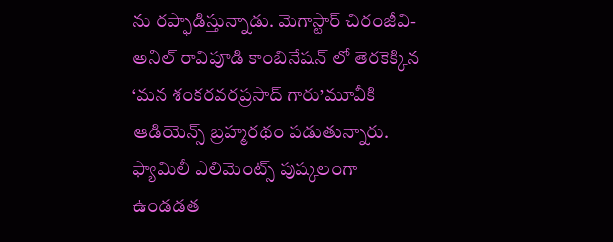ను రప్ఫాడిస్తున్నాడు. మెగాస్టార్ చిరంజీవి- అనిల్ రావిపూడి కాంబినేషన్ లో తెరకెక్కిన ‘మన శంకరవరప్రసాద్ గారు’మూవీకి ఆడియెన్స్ బ్రహ్మరథం పడుతున్నారు. ఫ్యామిలీ ఎలిమెంట్స్ పుష్కలంగా ఉండడత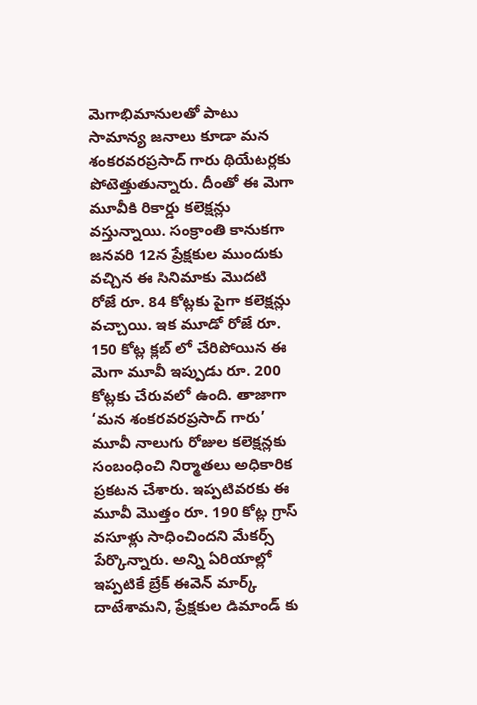మెగాభిమానులతో పాటు సామాన్య జనాలు కూడా మన శంకరవరప్రసాద్ గారు థియేటర్లకు పోటెత్తుతున్నారు. దీంతో ఈ మెగా మూవీకి రికార్డు కలెక్షన్లు వస్తున్నాయి. సంక్రాంతి కానుకగా జనవరి 12న ప్రేక్షకుల ముందుకు వచ్చిన ఈ సినిమాకు మొదటి రోజే రూ. 84 కోట్లకు పైగా కలెక్షన్లు వచ్చాయి. ఇక మూడో రోజే రూ. 150 కోట్ల క్లబ్ లో చేరిపోయిన ఈ మెగా మూవీ ఇప్పుడు రూ. 200 కోట్లకు చేరువలో ఉంది. తాజాగా ‘మన శంకరవరప్రసాద్ గారు’ మూవీ నాలుగు రోజుల కలెక్షన్లకు సంబంధించి నిర్మాతలు అధికారిక ప్రకటన చేశారు. ఇప్పటివరకు ఈ మూవీ మొత్తం రూ. 190 కోట్ల గ్రాస్ వసూళ్లు సాధించిందని మేకర్స్ పేర్కొన్నారు. అన్ని ఏరియాల్లో ఇప్పటికే బ్రేక్ ఈవెన్ మార్క్ దాటేశామని, ప్రేక్షకుల డిమాండ్ కు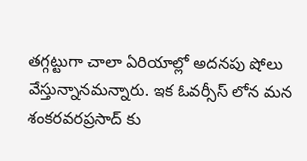తగ్గట్టుగా చాలా ఏరియాల్లో అదనపు షోలు వేస్తున్నానమన్నారు. ఇక ఓవర్సీస్ లోన మన శంకరవరప్రసాద్ కు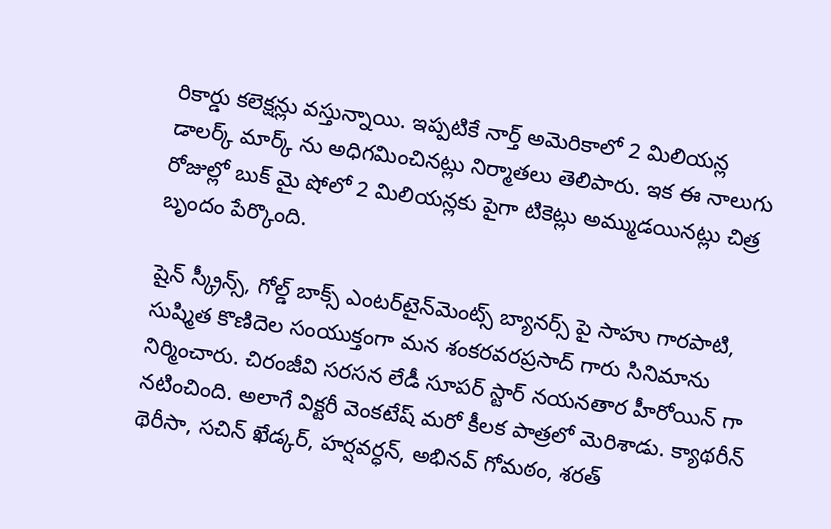రికార్డు కలెక్షన్లు వస్తున్నాయి. ఇప్పటికే నార్త్ అమెరికాలో 2 మిలియన్ల డాలర్క్ మార్క్ ను అధిగమించినట్లు నిర్మాతలు తెలిపారు. ఇక ఈ నాలుగు రోజుల్లో బుక్ మై షోలో 2 మిలియన్లకు పైగా టికెట్లు అమ్ముడయినట్లు చిత్ర బృందం పేర్కొంది.

షైన్ స్క్రీన్స్, గోల్డ్ బాక్స్ ఎంటర్‌టైన్‌మెంట్స్ బ్యానర్స్ పై సాహు గారపాటి, సుష్మిత కొణిదెల సంయుక్తంగా మన శంకరవరప్రసాద్ గారు సినిమాను నిర్మించారు. చిరంజీవి సరసన లేడీ సూపర్ స్టార్ నయనతార హీరోయిన్ గా నటించింది. అలాగే విక్టరీ వెంకటేష్ మరో కీలక పాత్రలో మెరిశాడు. క్యాథరీన్ థెరీసా, సచిన్ ఖేడ్కర్, హర్షవర్ధన్, అభినవ్ గోమఠం, శరత్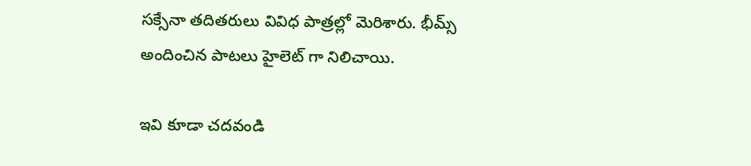సక్సేనా తదితరులు వివిధ పాత్రల్లో మెరిశారు. భీమ్స్ అందించిన పాటలు హైలెట్ గా నిలిచాయి.

ఇవి కూడా చదవండి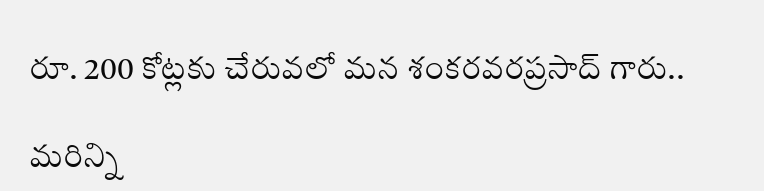రూ. 200 కోట్లకు చేరువలో మన శంకరవరప్రసాద్ గారు..

మరిన్ని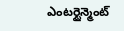ఎంటర్టైన్మెంట్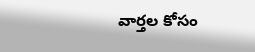వార్తల కోసం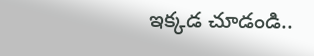ఇక్కడ చూడండి..